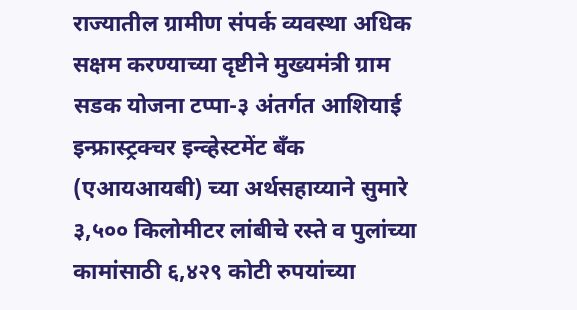राज्यातील ग्रामीण संपर्क व्यवस्था अधिक सक्षम करण्याच्या दृष्टीने मुख्यमंत्री ग्राम सडक योजना टप्पा-३ अंतर्गत आशियाई इन्फ्रास्ट्रक्चर इन्व्हेस्टमेंट बँक (एआयआयबी) च्या अर्थसहाय्याने सुमारे ३,५०० किलोमीटर लांबीचे रस्ते व पुलांच्या कामांसाठी ६,४२९ कोटी रुपयांच्या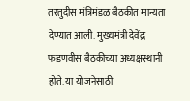तरतुदीस मंत्रिमंडळ बैठकीत मान्यता देण्यात आली. मुख्यमंत्री देवेंद्र फडणवीस बैठकीच्या अध्यक्षस्थानी होते. या योजनेसाठी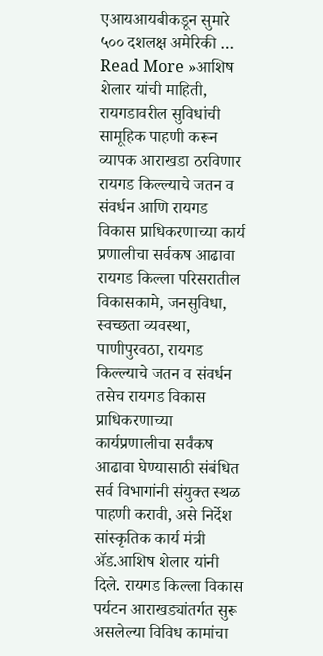एआयआयबीकडून सुमारे ५०० दशलक्ष अमेरिकी …
Read More »आशिष शेलार यांची माहिती, रायगडावरील सुविधांची सामूहिक पाहणी करून व्यापक आराखडा ठरविणार रायगड किल्ल्याचे जतन व संवर्धन आणि रायगड विकास प्राधिकरणाच्या कार्य प्रणालीचा सर्वकष आढावा
रायगड किल्ला परिसरातील विकासकामे, जनसुविधा, स्वच्छता व्यवस्था, पाणीपुरवठा, रायगड किल्ल्याचे जतन व संवर्धन तसेच रायगड विकास प्राधिकरणाच्या कार्यप्रणालीचा सर्वंकष आढावा घेण्यासाठी संबंधित सर्व विभागांनी संयुक्त स्थळ पाहणी करावी, असे निर्देश सांस्कृतिक कार्य मंत्री ॲड.आशिष शेलार यांनी दिले. रायगड किल्ला विकास पर्यटन आराखड्यांतर्गत सुरू असलेल्या विविध कामांचा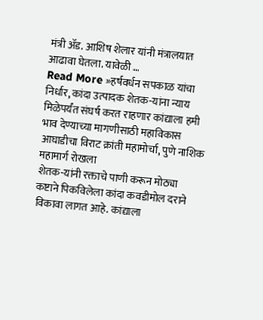मंत्री ॲड. आशिष शेलार यांनी मंत्रालयात आढावा घेतला. यावेळी …
Read More »हर्षवर्धन सपकाळ यांचा निर्धार, कांदा उत्पादक शेतक-यांना न्याय मिळेपर्यंत संघर्ष करत राहणार कांद्याला हमी भाव देण्याच्या मागणीसाठी महाविकास आघाडीचा विराट क्रांती महामोर्चा, पुणे नाशिक महामार्ग रोखला
शेतक-यांनी रक्ताचे पाणी करून मोठ्या कष्टाने पिकविलेला कांदा कवडीमोल दराने विकावा लागत आहे. कांद्याला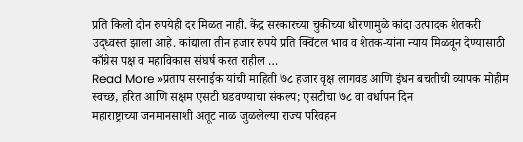प्रति किलो दोन रुपयेही दर मिळत नाही. केंद्र सरकारच्या चुकीच्या धोरणामुळे कांदा उत्पादक शेतकरी उद्ध्वस्त झाला आहे. कांद्याला तीन हजार रुपये प्रति क्विंटल भाव व शेतक-यांना न्याय मिळवून देण्यासाठी काँग्रेस पक्ष व महाविकास संघर्ष करत राहील …
Read More »प्रताप सरनाईक यांची माहिती ७८ हजार वृक्ष लागवड आणि इंधन बचतीची व्यापक मोहीम स्वच्छ, हरित आणि सक्षम एसटी घडवण्याचा संकल्प; एसटीचा ७८ वा वर्धापन दिन
महाराष्ट्राच्या जनमानसाशी अतूट नाळ जुळलेल्या राज्य परिवहन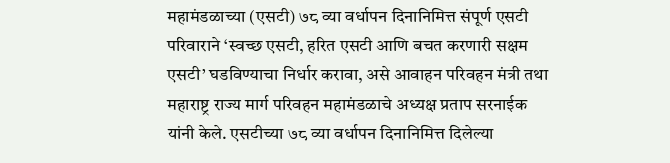महामंडळाच्या (एसटी) ७८ व्या वर्धापन दिनानिमित्त संपूर्ण एसटी परिवाराने ‘स्वच्छ एसटी, हरित एसटी आणि बचत करणारी सक्षम एसटी’ घडविण्याचा निर्धार करावा, असे आवाहन परिवहन मंत्री तथा महाराष्ट्र राज्य मार्ग परिवहन महामंडळाचे अध्यक्ष प्रताप सरनाईक यांनी केले. एसटीच्या ७८ व्या वर्धापन दिनानिमित्त दिलेल्या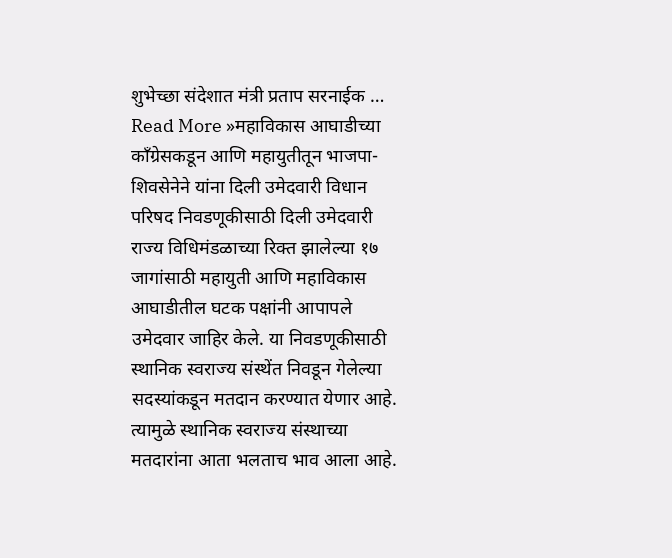शुभेच्छा संदेशात मंत्री प्रताप सरनाईक …
Read More »महाविकास आघाडीच्या काँग्रेसकडून आणि महायुतीतून भाजपा-शिवसेनेने यांना दिली उमेदवारी विधान परिषद निवडणूकीसाठी दिली उमेदवारी
राज्य विधिमंडळाच्या रिक्त झालेल्या १७ जागांसाठी महायुती आणि महाविकास आघाडीतील घटक पक्षांनी आपापले उमेदवार जाहिर केले. या निवडणूकीसाठी स्थानिक स्वराज्य संस्थेंत निवडून गेलेल्या सदस्यांकडून मतदान करण्यात येणार आहे. त्यामुळे स्थानिक स्वराज्य संस्थाच्या मतदारांना आता भलताच भाव आला आहे.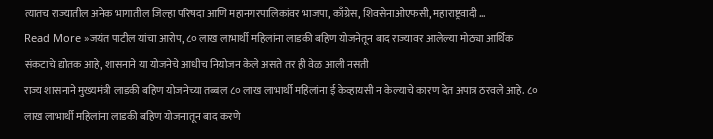त्यातच राज्यातील अनेक भागातील जिल्हा परिषदा आणि महानगरपालिकांवर भाजपा, काँग्रेस, शिवसेनाओएफसी, महाराष्ट्रवादी …
Read More »जयंत पाटील यांचा आरोप, ८० लाख लाभार्थी महिलांना लाडकी बहिण योजनेतून बाद राज्यावर आलेल्या मोठ्या आर्थिक संकटाचे द्योतक आहे, शासनाने या योजनेचे आधीच नियोजन केले असते तर ही वेळ आली नसती
राज्य शासनाने मुख्यमंत्री लाडकी बहिण योजनेच्या तब्बल ८० लाख लाभार्थी महिलांना ई केव्हायसी न केल्याचे कारण देत अपात्र ठरवले आहे. ८० लाख लाभार्थी महिलांना लाडकी बहिण योजनातून बाद करणे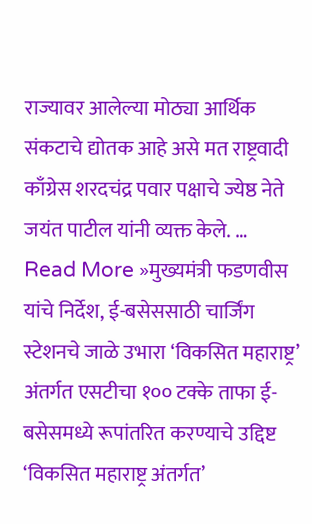राज्यावर आलेल्या मोठ्या आर्थिक संकटाचे द्योतक आहे असे मत राष्ट्रवादी काँग्रेस शरदचंद्र पवार पक्षाचे ज्येष्ठ नेते जयंत पाटील यांनी व्यक्त केले. …
Read More »मुख्यमंत्री फडणवीस यांचे निर्देश, ई-बसेससाठी चार्जिंग स्टेशनचे जाळे उभारा ‘विकसित महाराष्ट्र’ अंतर्गत एसटीचा १०० टक्के ताफा ई-बसेसमध्ये रूपांतरित करण्याचे उद्दिष्ट
‘विकसित महाराष्ट्र अंतर्गत’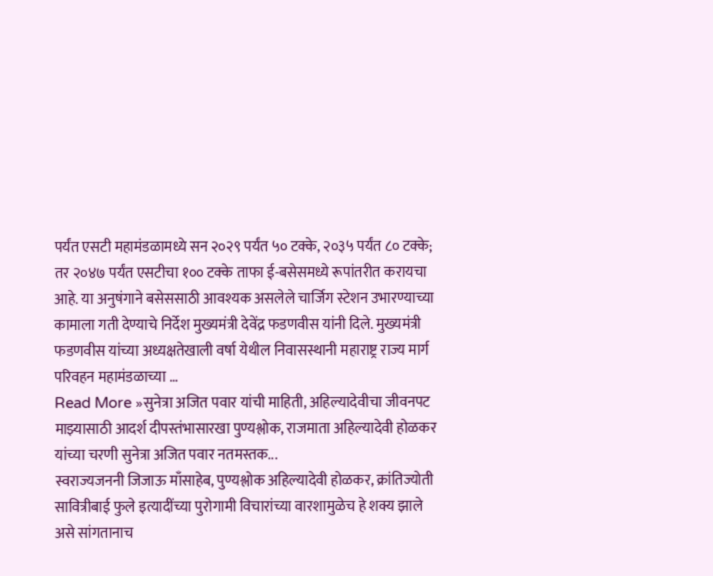पर्यंत एसटी महामंडळामध्ये सन २०२९ पर्यंत ५० टक्के, २०३५ पर्यंत ८० टक्के; तर २०४७ पर्यंत एसटीचा १०० टक्के ताफा ई-बसेसमध्ये रूपांतरीत करायचा आहे. या अनुषंगाने बसेससाठी आवश्यक असलेले चार्जिग स्टेशन उभारण्याच्या कामाला गती देण्याचे निर्देश मुख्यमंत्री देवेंद्र फडणवीस यांनी दिले. मुख्यमंत्री फडणवीस यांच्या अध्यक्षतेखाली वर्षा येथील निवासस्थानी महाराष्ट्र राज्य मार्ग परिवहन महामंडळाच्या …
Read More »सुनेत्रा अजित पवार यांची माहिती, अहिल्यादेवीचा जीवनपट माझ्यासाठी आदर्श दीपस्तंभासारखा पुण्यश्लोक, राजमाता अहिल्यादेवी होळकर यांच्या चरणी सुनेत्रा अजित पवार नतमस्तक...
स्वराज्यजननी जिजाऊ माँसाहेब, पुण्यश्लोक अहिल्यादेवी होळकर, क्रांतिज्योती सावित्रीबाई फुले इत्यादींच्या पुरोगामी विचारांच्या वारशामुळेच हे शक्य झाले असे सांगतानाच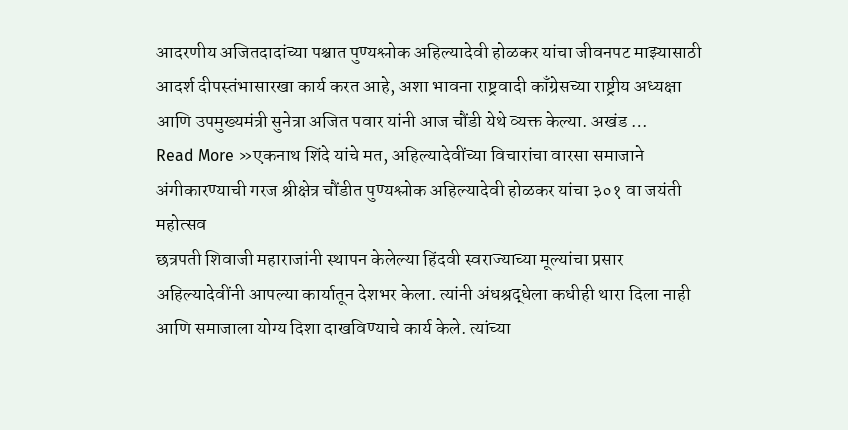आदरणीय अजितदादांच्या पश्चात पुण्यश्लोक अहिल्यादेवी होळकर यांचा जीवनपट माझ्यासाठी आदर्श दीपस्तंभासारखा कार्य करत आहे, अशा भावना राष्ट्रवादी काँग्रेसच्या राष्ट्रीय अध्यक्षा आणि उपमुख्यमंत्री सुनेत्रा अजित पवार यांनी आज चौंडी येथे व्यक्त केल्या. अखंड …
Read More »एकनाथ शिंदे यांचे मत, अहिल्यादेवींच्या विचारांचा वारसा समाजाने अंगीकारण्याची गरज श्रीक्षेत्र चौंडीत पुण्यश्लोक अहिल्यादेवी होळकर यांचा ३०१ वा जयंती महोत्सव
छत्रपती शिवाजी महाराजांनी स्थापन केलेल्या हिंदवी स्वराज्याच्या मूल्यांचा प्रसार अहिल्यादेवींनी आपल्या कार्यातून देशभर केला. त्यांनी अंधश्रद्धेला कधीही थारा दिला नाही आणि समाजाला योग्य दिशा दाखविण्याचे कार्य केले. त्यांच्या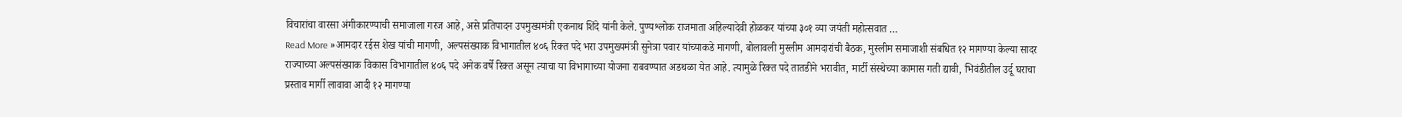विचारांचा वारसा अंगीकारण्याची समाजाला गरज आहे, असे प्रतिपादन उपमुख्यमंत्री एकनाथ शिंदे यांनी केले. पुण्यश्लोक राजमाता अहिल्यादेवी होळकर यांच्या ३०१ व्या जयंती महोत्सवात …
Read More »आमदार रईस शेख यांची मागणी, अल्पसंख्याक विभागातील ४०६ रिक्त पदे भरा उपमुख्यमंत्री सुनेत्रा पवार यांच्याकडे मागणी, बोलावली मुस्लीम आमदारांची बैठक, मुस्लीम समाजाशी संबधित १२ मागण्या केल्या सादर
राज्याच्या अल्पसंख्याक विकास विभागातील ४०६ पदे अनेक वर्षे रिक्त असून त्याचा या विभागाच्या योजना राबवण्यात अडथळा येत आहे. त्यामुळे रिक्त पदे तातडीने भरावीत, मार्टी संस्थेच्या कामास गती द्यावी, भिवंडीतील उर्दू घराचा प्रस्ताव मार्गी लावावा आदी १२ मागण्या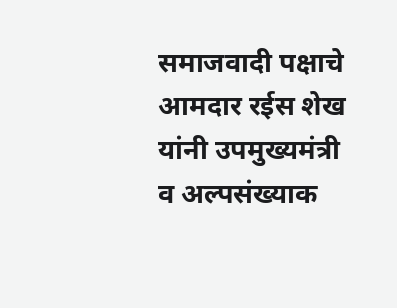समाजवादी पक्षाचे आमदार रईस शेख यांनी उपमुख्यमंत्री व अल्पसंख्याक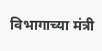विभागाच्या मंत्री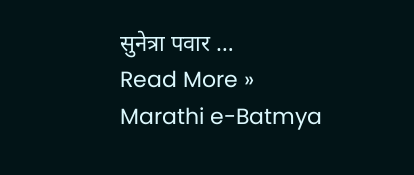सुनेत्रा पवार …
Read More »
Marathi e-Batmya